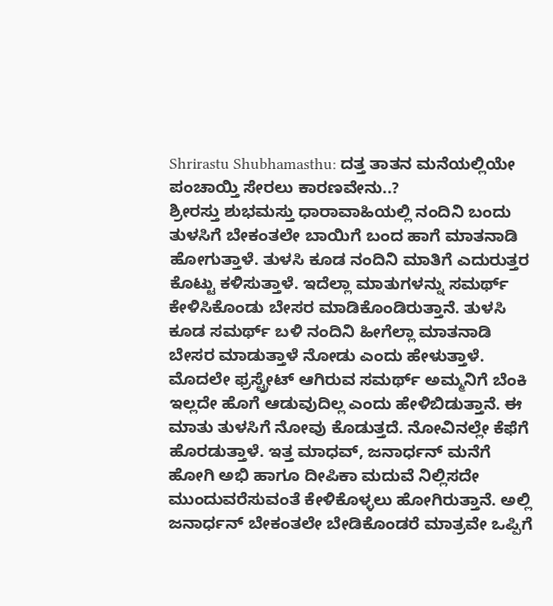Shrirastu Shubhamasthu: ದತ್ತ ತಾತನ ಮನೆಯಲ್ಲಿಯೇ ಪಂಚಾಯ್ತಿ ಸೇರಲು ಕಾರಣವೇನು..?
ಶ್ರೀರಸ್ತು ಶುಭಮಸ್ತು ಧಾರಾವಾಹಿಯಲ್ಲಿ ನಂದಿನಿ ಬಂದು ತುಳಸಿಗೆ ಬೇಕಂತಲೇ ಬಾಯಿಗೆ ಬಂದ ಹಾಗೆ ಮಾತನಾಡಿ ಹೋಗುತ್ತಾಳೆ. ತುಳಸಿ ಕೂಡ ನಂದಿನಿ ಮಾತಿಗೆ ಎದುರುತ್ತರ ಕೊಟ್ಟು ಕಳಿಸುತ್ತಾಳೆ. ಇದೆಲ್ಲಾ ಮಾತುಗಳನ್ನು ಸಮರ್ಥ್ ಕೇಳಿಸಿಕೊಂಡು ಬೇಸರ ಮಾಡಿಕೊಂಡಿರುತ್ತಾನೆ. ತುಳಸಿ ಕೂಡ ಸಮರ್ಥ್ ಬಳಿ ನಂದಿನಿ ಹೀಗೆಲ್ಲಾ ಮಾತನಾಡಿ ಬೇಸರ ಮಾಡುತ್ತಾಳೆ ನೋಡು ಎಂದು ಹೇಳುತ್ತಾಳೆ.
ಮೊದಲೇ ಫ್ರಸ್ಟ್ರೇಟ್ ಆಗಿರುವ ಸಮರ್ಥ್ ಅಮ್ಮನಿಗೆ ಬೆಂಕಿ ಇಲ್ಲದೇ ಹೊಗೆ ಆಡುವುದಿಲ್ಲ ಎಂದು ಹೇಳಿಬಿಡುತ್ತಾನೆ. ಈ ಮಾತು ತುಳಸಿಗೆ ನೋವು ಕೊಡುತ್ತದೆ. ನೋವಿನಲ್ಲೇ ಕೆಫೆಗೆ ಹೊರಡುತ್ತಾಳೆ. ಇತ್ತ ಮಾಧವ್, ಜನಾರ್ಧನ್ ಮನೆಗೆ ಹೋಗಿ ಅಭಿ ಹಾಗೂ ದೀಪಿಕಾ ಮದುವೆ ನಿಲ್ಲಿಸದೇ ಮುಂದುವರೆಸುವಂತೆ ಕೇಳಿಕೊಳ್ಳಲು ಹೋಗಿರುತ್ತಾನೆ. ಅಲ್ಲಿ ಜನಾರ್ಧನ್ ಬೇಕಂತಲೇ ಬೇಡಿಕೊಂಡರೆ ಮಾತ್ರವೇ ಒಪ್ಪಿಗೆ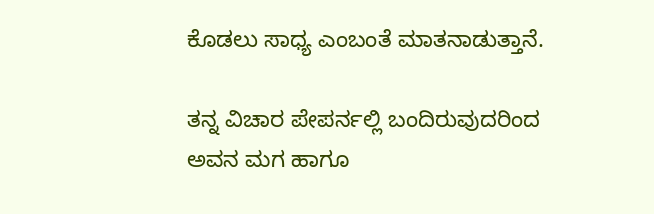ಕೊಡಲು ಸಾಧ್ಯ ಎಂಬಂತೆ ಮಾತನಾಡುತ್ತಾನೆ.

ತನ್ನ ವಿಚಾರ ಪೇಪರ್ನಲ್ಲಿ ಬಂದಿರುವುದರಿಂದ ಅವನ ಮಗ ಹಾಗೂ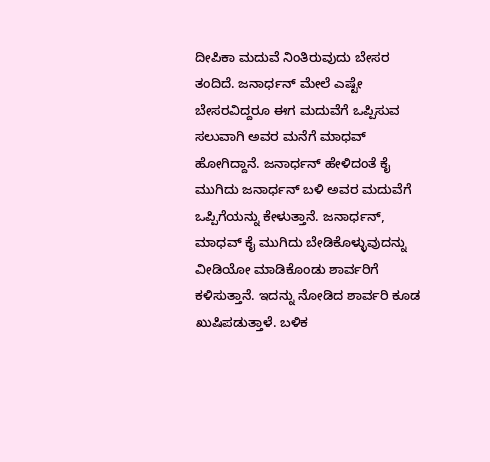ದೀಪಿಕಾ ಮದುವೆ ನಿಂತಿರುವುದು ಬೇಸರ ತಂದಿದೆ. ಜನಾರ್ಧನ್ ಮೇಲೆ ಎಷ್ಟೇ ಬೇಸರವಿದ್ದರೂ ಈಗ ಮದುವೆಗೆ ಒಪ್ಪಿಸುವ ಸಲುವಾಗಿ ಅವರ ಮನೆಗೆ ಮಾಧವ್ ಹೋಗಿದ್ದಾನೆ. ಜನಾರ್ಧನ್ ಹೇಳಿದಂತೆ ಕೈ ಮುಗಿದು ಜನಾರ್ಧನ್ ಬಳಿ ಅವರ ಮದುವೆಗೆ ಒಪ್ಪಿಗೆಯನ್ನು ಕೇಳುತ್ತಾನೆ. ಜನಾರ್ಧನ್, ಮಾಧವ್ ಕೈ ಮುಗಿದು ಬೇಡಿಕೊಳ್ಳುವುದನ್ನು ವೀಡಿಯೋ ಮಾಡಿಕೊಂಡು ಶಾರ್ವರಿಗೆ ಕಳಿಸುತ್ತಾನೆ. ಇದನ್ನು ನೋಡಿದ ಶಾರ್ವರಿ ಕೂಡ ಖುಷಿಪಡುತ್ತಾಳೆ. ಬಳಿಕ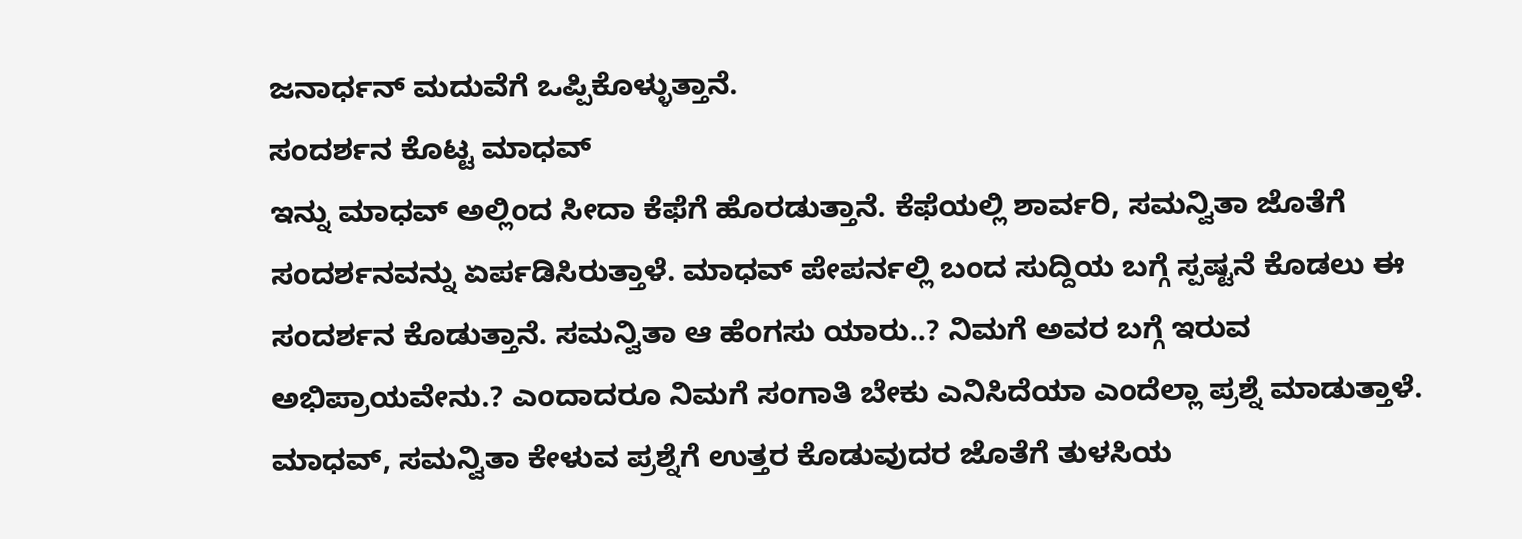ಜನಾರ್ಧನ್ ಮದುವೆಗೆ ಒಪ್ಪಿಕೊಳ್ಳುತ್ತಾನೆ.
ಸಂದರ್ಶನ ಕೊಟ್ಟ ಮಾಧವ್
ಇನ್ನು ಮಾಧವ್ ಅಲ್ಲಿಂದ ಸೀದಾ ಕೆಫೆಗೆ ಹೊರಡುತ್ತಾನೆ. ಕೆಫೆಯಲ್ಲಿ ಶಾರ್ವರಿ, ಸಮನ್ವಿತಾ ಜೊತೆಗೆ ಸಂದರ್ಶನವನ್ನು ಏರ್ಪಡಿಸಿರುತ್ತಾಳೆ. ಮಾಧವ್ ಪೇಪರ್ನಲ್ಲಿ ಬಂದ ಸುದ್ದಿಯ ಬಗ್ಗೆ ಸ್ಪಷ್ಟನೆ ಕೊಡಲು ಈ ಸಂದರ್ಶನ ಕೊಡುತ್ತಾನೆ. ಸಮನ್ವಿತಾ ಆ ಹೆಂಗಸು ಯಾರು..? ನಿಮಗೆ ಅವರ ಬಗ್ಗೆ ಇರುವ ಅಭಿಪ್ರಾಯವೇನು.? ಎಂದಾದರೂ ನಿಮಗೆ ಸಂಗಾತಿ ಬೇಕು ಎನಿಸಿದೆಯಾ ಎಂದೆಲ್ಲಾ ಪ್ರಶ್ನೆ ಮಾಡುತ್ತಾಳೆ. ಮಾಧವ್, ಸಮನ್ವಿತಾ ಕೇಳುವ ಪ್ರಶ್ನೆಗೆ ಉತ್ತರ ಕೊಡುವುದರ ಜೊತೆಗೆ ತುಳಸಿಯ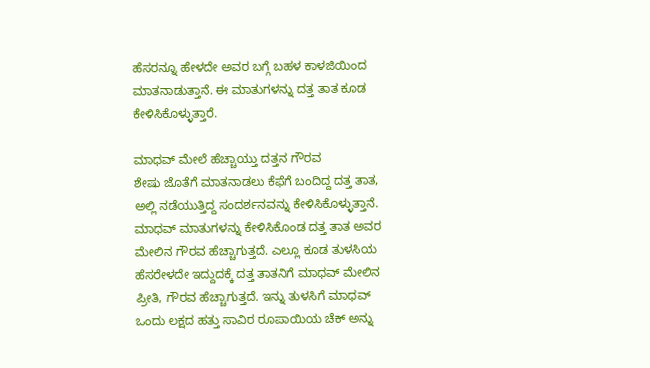ಹೆಸರನ್ನೂ ಹೇಳದೇ ಅವರ ಬಗ್ಗೆ ಬಹಳ ಕಾಳಜಿಯಿಂದ ಮಾತನಾಡುತ್ತಾನೆ. ಈ ಮಾತುಗಳನ್ನು ದತ್ತ ತಾತ ಕೂಡ ಕೇಳಿಸಿಕೊಳ್ಳುತ್ತಾರೆ.

ಮಾಧವ್ ಮೇಲೆ ಹೆಚ್ಚಾಯ್ತು ದತ್ತನ ಗೌರವ
ಶೇಷು ಜೊತೆಗೆ ಮಾತನಾಡಲು ಕೆಫೆಗೆ ಬಂದಿದ್ದ ದತ್ತ ತಾತ, ಅಲ್ಲಿ ನಡೆಯುತ್ತಿದ್ದ ಸಂದರ್ಶನವನ್ನು ಕೇಳಿಸಿಕೊಳ್ಳುತ್ತಾನೆ. ಮಾಧವ್ ಮಾತುಗಳನ್ನು ಕೇಳಿಸಿಕೊಂಡ ದತ್ತ ತಾತ ಅವರ ಮೇಲಿನ ಗೌರವ ಹೆಚ್ಚಾಗುತ್ತದೆ. ಎಲ್ಲೂ ಕೂಡ ತುಳಸಿಯ ಹೆಸರೇಳದೇ ಇದ್ದುದಕ್ಕೆ ದತ್ತ ತಾತನಿಗೆ ಮಾಧವ್ ಮೇಲಿನ ಪ್ರೀತಿ, ಗೌರವ ಹೆಚ್ಚಾಗುತ್ತದೆ. ಇನ್ನು ತುಳಸಿಗೆ ಮಾಧವ್ ಒಂದು ಲಕ್ಷದ ಹತ್ತು ಸಾವಿರ ರೂಪಾಯಿಯ ಚೆಕ್ ಅನ್ನು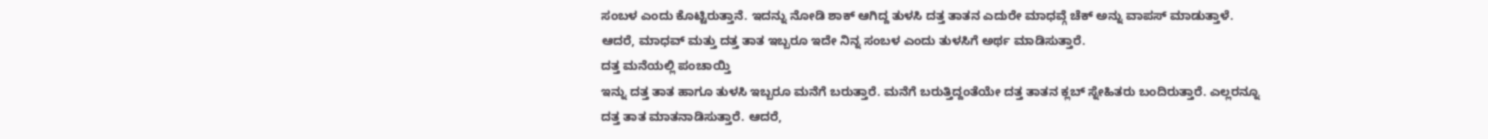ಸಂಬಳ ಎಂದು ಕೊಟ್ಟಿರುತ್ತಾನೆ. ಇದನ್ನು ನೋಡಿ ಶಾಕ್ ಆಗಿದ್ದ ತುಳಸಿ ದತ್ತ ತಾತನ ಎದುರೇ ಮಾಧವ್ಗೆ ಚೆಕ್ ಅನ್ನು ವಾಪಸ್ ಮಾಡುತ್ತಾಳೆ. ಆದರೆ, ಮಾಧವ್ ಮತ್ತು ದತ್ತ ತಾತ ಇಬ್ಬರೂ ಇದೇ ನಿನ್ನ ಸಂಬಳ ಎಂದು ತುಳಸಿಗೆ ಅರ್ಥ ಮಾಡಿಸುತ್ತಾರೆ.
ದತ್ತ ಮನೆಯಲ್ಲಿ ಪಂಚಾಯ್ತಿ
ಇನ್ನು ದತ್ತ ತಾತ ಹಾಗೂ ತುಳಸಿ ಇಬ್ಬರೂ ಮನೆಗೆ ಬರುತ್ತಾರೆ. ಮನೆಗೆ ಬರುತ್ತಿದ್ದಂತೆಯೇ ದತ್ತ ತಾತನ ಕ್ಲಬ್ ಸ್ನೇಹಿತರು ಬಂದಿರುತ್ತಾರೆ. ಎಲ್ಲರನ್ನೂ ದತ್ತ ತಾತ ಮಾತನಾಡಿಸುತ್ತಾರೆ. ಆದರೆ,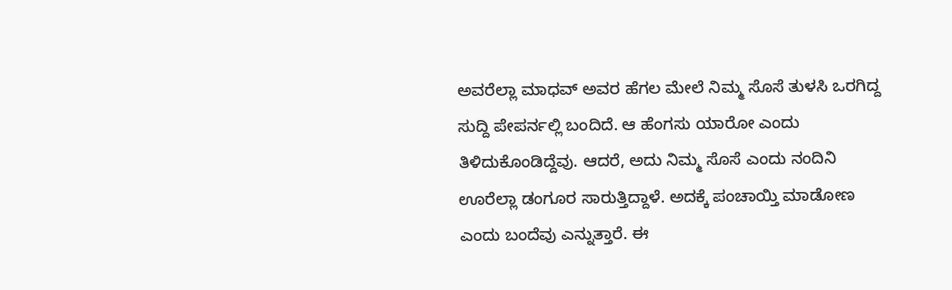ಅವರೆಲ್ಲಾ ಮಾಧವ್ ಅವರ ಹೆಗಲ ಮೇಲೆ ನಿಮ್ಮ ಸೊಸೆ ತುಳಸಿ ಒರಗಿದ್ದ ಸುದ್ದಿ ಪೇಪರ್ನಲ್ಲಿ ಬಂದಿದೆ. ಆ ಹೆಂಗಸು ಯಾರೋ ಎಂದು ತಿಳಿದುಕೊಂಡಿದ್ದೆವು. ಆದರೆ, ಅದು ನಿಮ್ಮ ಸೊಸೆ ಎಂದು ನಂದಿನಿ ಊರೆಲ್ಲಾ ಡಂಗೂರ ಸಾರುತ್ತಿದ್ದಾಳೆ. ಅದಕ್ಕೆ ಪಂಚಾಯ್ತಿ ಮಾಡೋಣ ಎಂದು ಬಂದೆವು ಎನ್ನುತ್ತಾರೆ. ಈ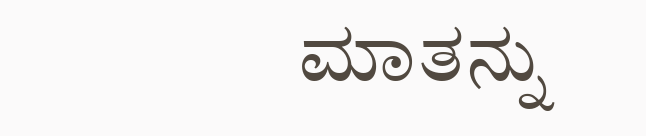ಮಾತನ್ನು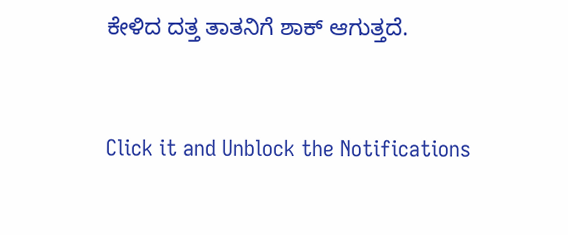ಕೇಳಿದ ದತ್ತ ತಾತನಿಗೆ ಶಾಕ್ ಆಗುತ್ತದೆ.


Click it and Unblock the Notifications